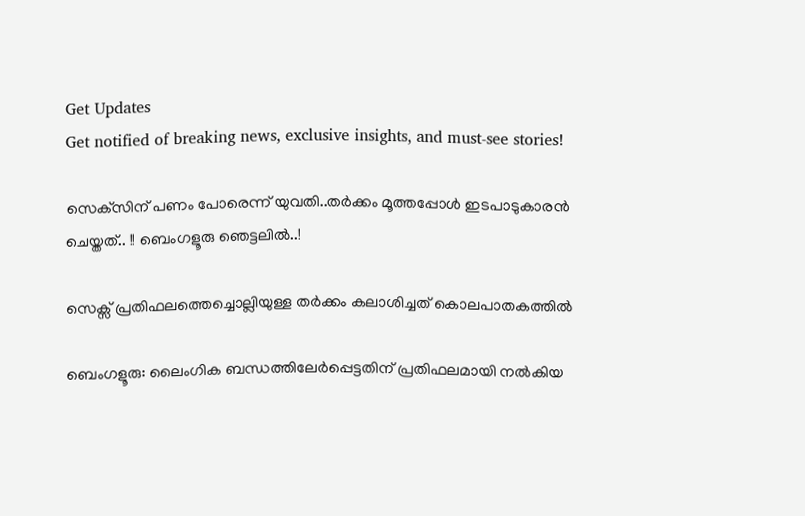Get Updates
Get notified of breaking news, exclusive insights, and must-see stories!

സെക്‌സിന് പണം പോരെന്ന് യുവതി..തര്‍ക്കം മൂത്തപ്പോള്‍ ഇടപാടുകാരന്‍ ചെയ്തത്.. !! ബെംഗളൂരു ഞെട്ടലിൽ..!

സെക്സ് പ്രതിഫലത്തെച്ചൊല്ലിയുള്ള തർക്കം കലാശിച്ചത് കൊലപാതകത്തിൽ

ബെംഗളൂരു: ലൈംഗിക ബന്ധത്തിലേര്‍പ്പെട്ടതിന് പ്രതിഫലമായി നല്‍കിയ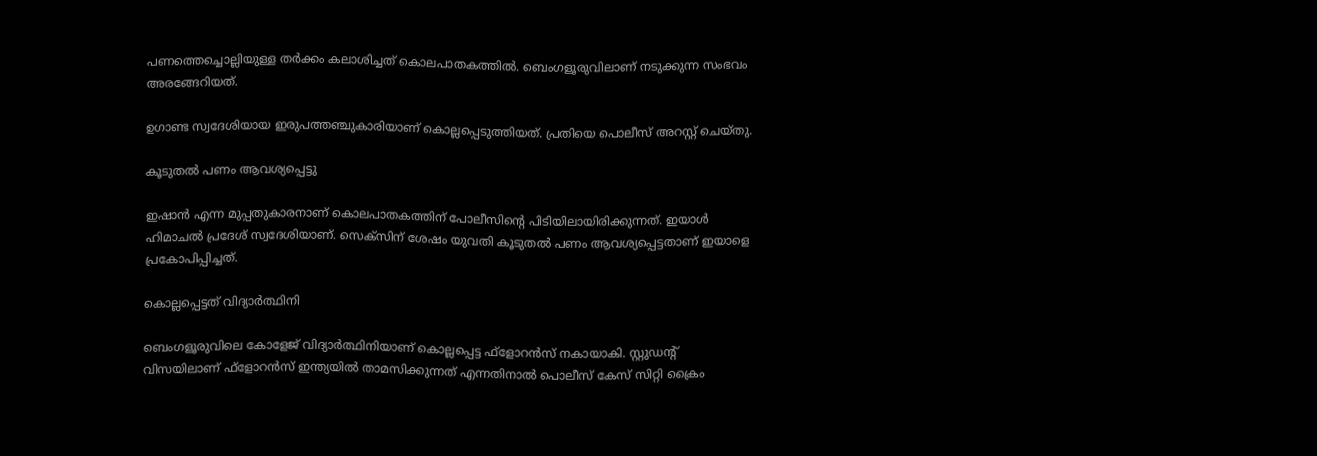പണത്തെച്ചൊല്ലിയുള്ള തര്‍ക്കം കലാശിച്ചത് കൊലപാതകത്തില്‍. ബെംഗളൂരുവിലാണ് നടുക്കുന്ന സംഭവം അരങ്ങേറിയത്.

ഉഗാണ്ട സ്വദേശിയായ ഇരുപത്തഞ്ചുകാരിയാണ് കൊല്ലപ്പെടുത്തിയത്. പ്രതിയെ പൊലീസ് അറസ്റ്റ് ചെയ്തു.

കൂടുതൽ പണം ആവശ്യപ്പെട്ടു

ഇഷാന്‍ എന്ന മുപ്പതുകാരനാണ് കൊലപാതകത്തിന് പോലീസിന്റെ പിടിയിലായിരിക്കുന്നത്. ഇയാള്‍ ഹിമാചല്‍ പ്രദേശ് സ്വദേശിയാണ്. സെക്‌സിന് ശേഷം യുവതി കൂടുതല്‍ പണം ആവശ്യപ്പെട്ടതാണ് ഇയാളെ പ്രകോപിപ്പിച്ചത്.

കൊല്ലപ്പെട്ടത് വിദ്യാർത്ഥിനി

ബെംഗളൂരുവിലെ കോളേജ് വിദ്യാര്‍ത്ഥിനിയാണ് കൊല്ലപ്പെട്ട ഫ്‌ളോറന്‍സ് നകായാകി. സ്റ്റുഡന്റ് വിസയിലാണ് ഫ്‌ളോറന്‍സ് ഇന്ത്യയില്‍ താമസിക്കുന്നത് എന്നതിനാല്‍ പൊലീസ് കേസ് സിറ്റി ക്രൈം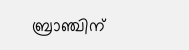ബ്രാഞ്ചിന്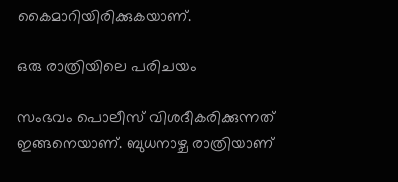കൈമാറിയിരിക്കുകയാണ്.

ഒരു രാത്രിയിലെ പരിചയം

സംഭവം പൊലീസ് വിശദീകരിക്കുന്നത് ഇങ്ങനെയാണ്. ബുധനാഴ്ച രാത്രിയാണ്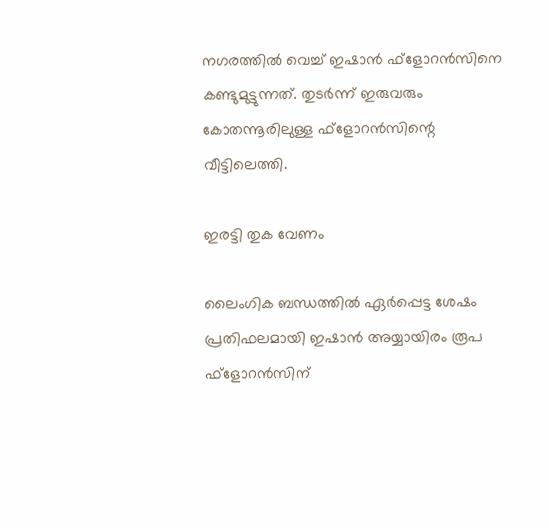നഗരത്തില്‍ വെച്ച് ഇഷാന്‍ ഫ്‌ളോറന്‍സിനെ കണ്ടുമുട്ടുന്നത്. തുടര്‍ന്ന് ഇരുവരും കോതന്നൂരിലുള്ള ഫ്‌ളോറന്‍സിന്റെ വീട്ടിലെത്തി.

ഇരട്ടി തുക വേണം

ലൈംഗിക ബന്ധത്തില്‍ ഏര്‍പ്പെട്ട ശേഷം പ്രതിഫലമായി ഇഷാന്‍ അയ്യായിരം രൂപ ഫ്‌ളോറന്‍സിന്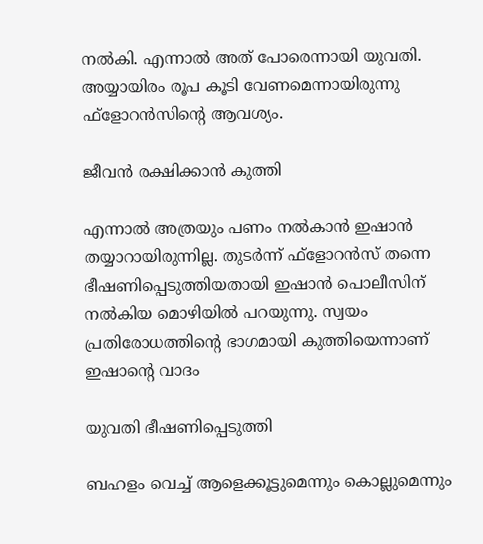നല്‍കി. എന്നാല്‍ അത് പോരെന്നായി യുവതി. അയ്യായിരം രൂപ കൂടി വേണമെന്നായിരുന്നു ഫ്‌ളോറന്‍സിന്റെ ആവശ്യം.

ജീവൻ രക്ഷിക്കാൻ കുത്തി

എന്നാല്‍ അത്രയും പണം നല്‍കാന്‍ ഇഷാന്‍ തയ്യാറായിരുന്നില്ല. തുടര്‍ന്ന് ഫ്‌ളോറന്‍സ് തന്നെ ഭീഷണിപ്പെടുത്തിയതായി ഇഷാന്‍ പൊലീസിന് നല്‍കിയ മൊഴിയില്‍ പറയുന്നു. സ്വയം പ്രതിരോധത്തിന്റെ ഭാഗമായി കുത്തിയെന്നാണ് ഇഷാന്റെ വാദം

യുവതി ഭീഷണിപ്പെടുത്തി

ബഹളം വെച്ച് ആളെക്കൂട്ടുമെന്നും കൊല്ലുമെന്നും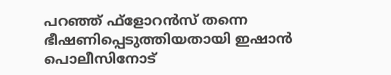പറഞ്ഞ് ഫ്‌ളോറന്‍സ് തന്നെ ഭീഷണിപ്പെടുത്തിയതായി ഇഷാന്‍ പൊലീസിനോട്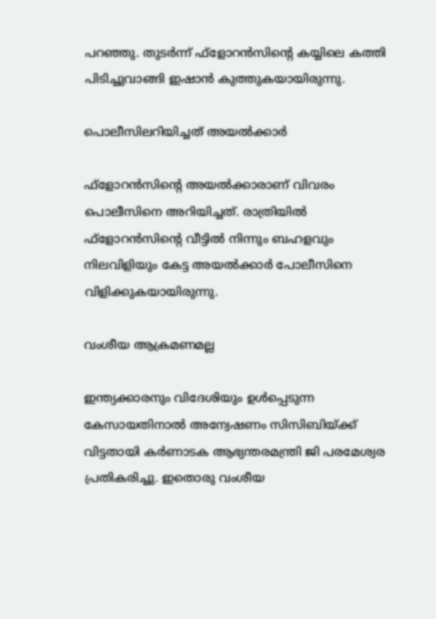പറഞ്ഞു. തുടര്‍ന്ന് ഫ്‌ളോറന്‍സിന്റെ കയ്യിലെ കത്തി പിടിച്ചുവാങ്ങി ഇഷാന്‍ കുത്തുകയായിരുന്നു.

പൊലീസിലറിയിച്ചത് അയൽക്കാർ

ഫ്‌ളോറന്‍സിന്റെ അയല്‍ക്കാരാണ് വിവരം പൊലീസിനെ അറിയിച്ചത്. രാത്രിയില്‍ ഫ്‌ളോറന്‍സിന്റെ വീട്ടില്‍ നിന്നും ബഹളവും നിലവിളിയും കേട്ട അയല്‍ക്കാര്‍ പോലീസിനെ വിളിക്കുകയായിരുന്നു.

വംശീയ ആക്രമണമല്ല

ഇന്ത്യക്കാരനും വിദേശിയും ഉള്‍പ്പെടുന്ന കേസായതിനാല്‍ അന്വേഷണം സിസിബിയ്ക്ക് വിട്ടതായി കര്‍ണാടക ആഭ്യന്തരമന്ത്രി ജി പരമേശ്വര പ്രതികരിച്ചു. ഇതൊരു വംശീയ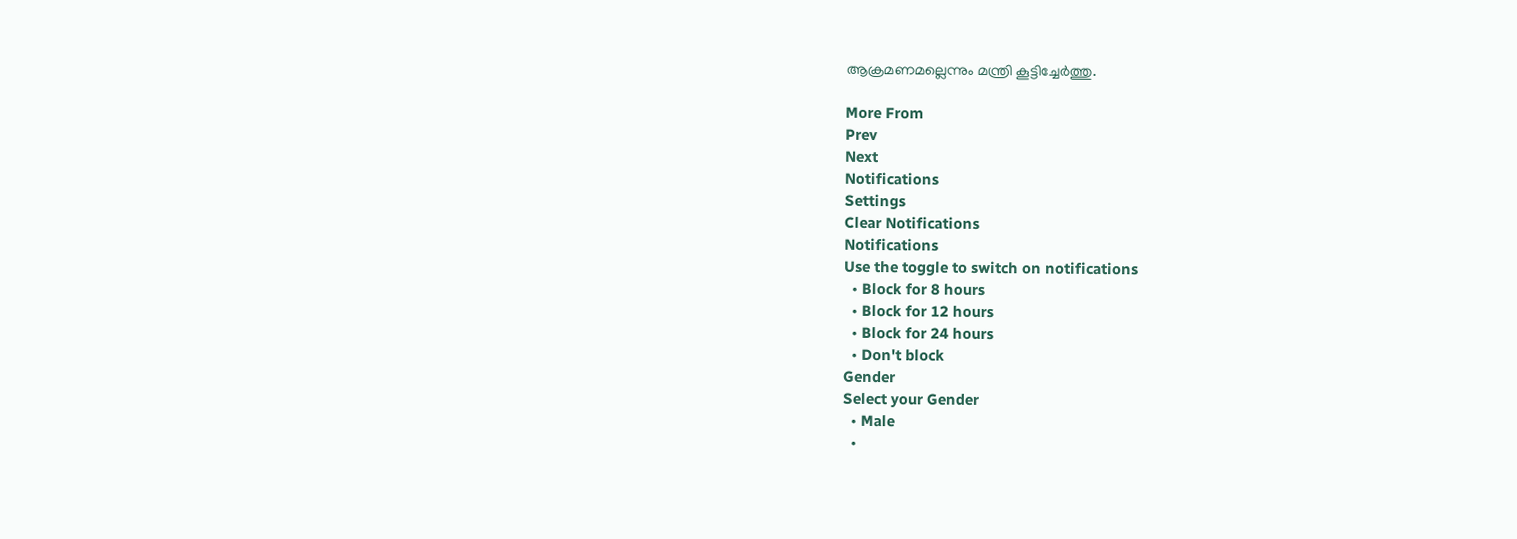ആക്രമണമല്ലെന്നും മന്ത്രി കൂട്ടിച്ചേര്‍ത്തു.

More From
Prev
Next
Notifications
Settings
Clear Notifications
Notifications
Use the toggle to switch on notifications
  • Block for 8 hours
  • Block for 12 hours
  • Block for 24 hours
  • Don't block
Gender
Select your Gender
  • Male
  •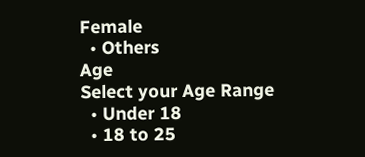Female
  • Others
Age
Select your Age Range
  • Under 18
  • 18 to 25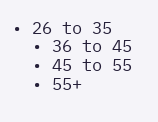• 26 to 35
  • 36 to 45
  • 45 to 55
  • 55+